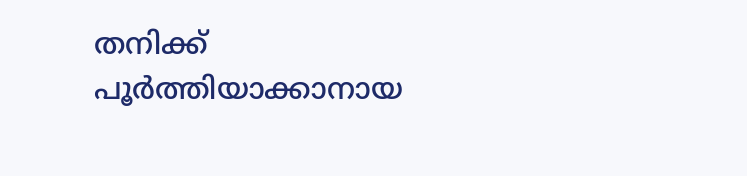തനിക്ക് പൂര്‍ത്തിയാക്കാനായ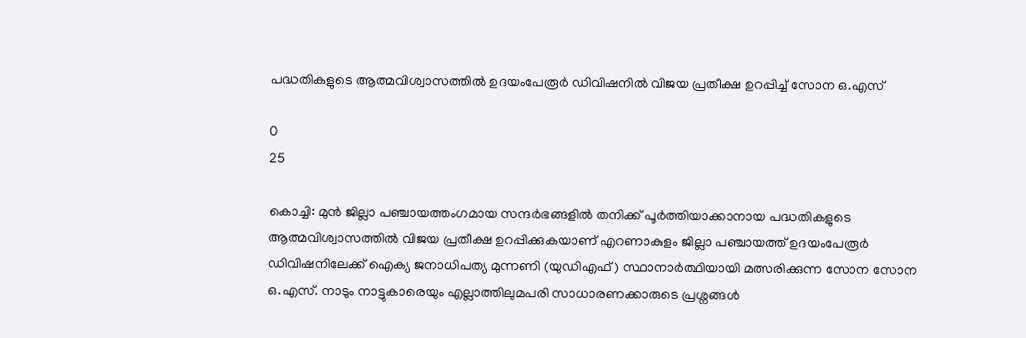പദ്ധതികളുടെ ആത്മവിശ്വാസത്തില്‍ ഉദയംപേരൂര്‍ ഡിവിഷനിൽ വിജയ പ്രതീക്ഷ ഉറപ്പിച്ച് സോന ഒ.എസ്

0
25

കൊച്ചി: മുന്‍ ജില്ലാ പഞ്ചായത്തംഗമായ സന്ദർഭങ്ങളില്‍ തനിക്ക് പൂര്‍ത്തിയാക്കാനായ പദ്ധതികളുടെ ആത്മവിശ്വാസത്തില്‍ വിജയ പ്രതീക്ഷ ഉറപ്പിക്കുകയാണ് എറണാകുളം ജില്ലാ പഞ്ചായത്ത് ഉദയംപേരൂര്‍ ഡിവിഷനിലേക്ക് ഐക്യ ജനാധിപത്യ മുന്നണി (യുഡിഎഫ്) സ്ഥാനാര്‍ത്ഥിയായി മത്സരിക്കുന്ന സോന സോന ഒ.എസ്. നാടും നാട്ടുകാരെയും എല്ലാത്തിലുമപരി സാധാരണക്കാരുടെ പ്രശ്നങ്ങൾ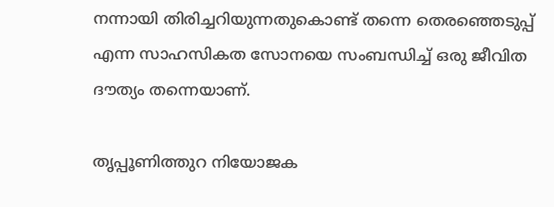നന്നായി തിരിച്ചറിയുന്നതുകൊണ്ട് തന്നെ തെരഞ്ഞെടുപ്പ് എന്ന സാഹസികത സോനയെ സംബന്ധിച്ച് ഒരു ജീവിത ദൗത്യം തന്നെയാണ്.

തൃപ്പൂണിത്തുറ നിയോജക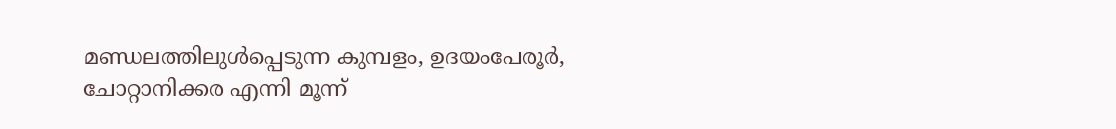മണ്ഡലത്തിലുൾപ്പെടുന്ന കുമ്പളം, ഉദയംപേരൂര്‍, ചോറ്റാനിക്കര എന്നി മൂന്ന്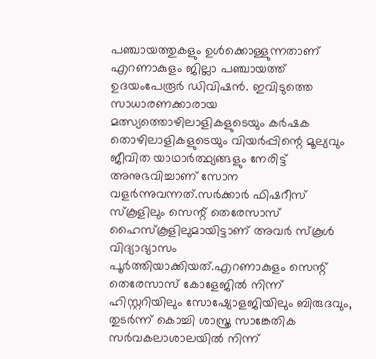പഞ്ചായത്തുകളും ഉള്‍ക്കൊള്ളുന്നതാണ് എറണാകുളം ജില്ലാ പഞ്ചായത്ത് ഉദയംപേരൂര്‍ ഡിവിഷന്‍. ഇവിടുത്തെ സാധാരണക്കാരായ മത്സ്യത്തൊഴിലാളികളുടെയും കര്‍ഷക തൊഴിലാളികളുടെയും വിയര്‍പ്പിന്റെ മൂല്യവും ജീവിത യാഥാര്‍ത്ഥ്യങ്ങളും നേരിട്ട് അനുഭവിച്ചാണ് സോന വളര്‍ന്നുവന്നത്.സര്‍ക്കാര്‍ ഫിഷറീസ് സ്‌കൂളിലും സെന്റ് തെരേസാസ് ഹൈസ്‌കൂളിലുമായിട്ടാണ് അവര്‍ സ്‌കൂള്‍ വിദ്യാഭ്യാസം പൂര്‍ത്തിയാക്കിയത്.എറണാകുളം സെന്റ് തെരേസാസ് കോളേജില്‍ നിന്ന് ഹിസ്റ്ററിയിലും സോഷ്യോളജിയിലും ബിരുദവും, തുടര്‍ന്ന് കൊച്ചി ശാസ്ത്ര സാങ്കേതിക സര്‍വകലാശാലയില്‍ നിന്ന്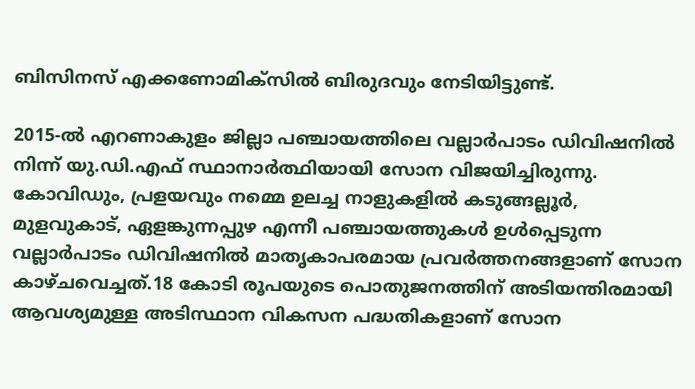ബിസിനസ് എക്കണോമിക്സില്‍ ബിരുദവും നേടിയിട്ടുണ്ട്.

2015-ല്‍ എറണാകുളം ജില്ലാ പഞ്ചായത്തിലെ വല്ലാര്‍പാടം ഡിവിഷനില്‍ നിന്ന് യു.ഡി.എഫ് സ്ഥാനാര്‍ത്ഥിയായി സോന വിജയിച്ചിരുന്നു. കോവിഡും, പ്രളയവും നമ്മെ ഉലച്ച നാളുകളില്‍ കടുങ്ങല്ലൂര്‍, മുളവുകാട്, ഏളങ്കുന്നപ്പുഴ എന്നീ പഞ്ചായത്തുകള്‍ ഉള്‍പ്പെടുന്ന വല്ലാര്‍പാടം ഡിവിഷനില്‍ മാതൃകാപരമായ പ്രവര്‍ത്തനങ്ങളാണ് സോന കാഴ്ചവെച്ചത്.18 കോടി രൂപയുടെ പൊതുജനത്തിന് അടിയന്തിരമായി ആവശ്യമുള്ള അടിസ്ഥാന വികസന പദ്ധതികളാണ് സോന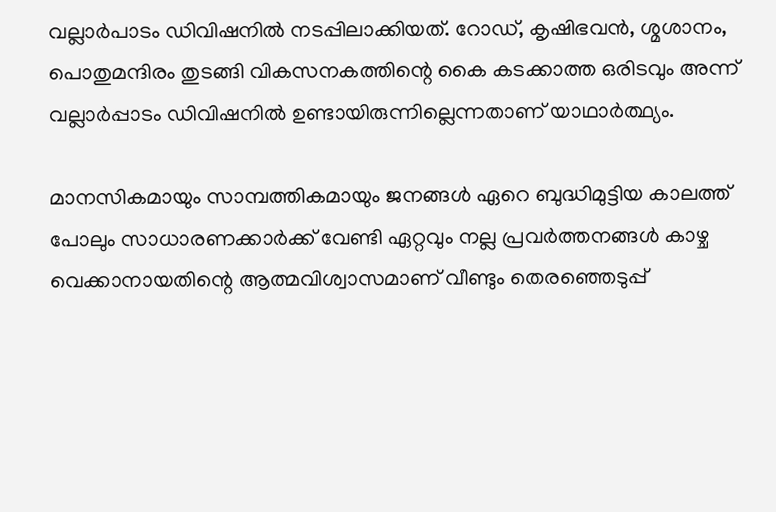വല്ലാര്‍പാടം ഡിവിഷനില്‍ നടപ്പിലാക്കിയത്. റോഡ്, കൃഷിഭവന്‍, ശ്മശാനം, പൊതുമന്ദിരം തുടങ്ങി വികസനകത്തിന്റെ കൈ കടക്കാത്ത ഒരിടവും അന്ന് വല്ലാര്‍പ്പാടം ഡിവിഷനില്‍ ഉണ്ടായിരുന്നില്ലെന്നതാണ് യാഥാര്‍ത്ഥ്യം.

മാനസികമായും സാമ്പത്തികമായും ജനങ്ങള്‍ ഏറെ ബുദ്ധിമുട്ടിയ കാലത്ത് പോലും സാധാരണക്കാർക്ക് വേണ്ടി ഏറ്റവും നല്ല പ്രവര്‍ത്തനങ്ങള്‍ കാഴ്ച വെക്കാനായതിന്റെ ആത്മവിശ്വാസമാണ് വീണ്ടും തെരഞ്ഞെടുപ്പ്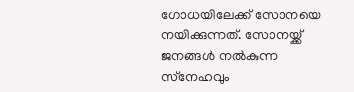ഗോധയിലേക്ക് സോനയെ നയിക്കുന്നത്. സോനയ്ക്ക് ജനങ്ങള്‍ നല്‍കുന്ന സ്‌നേഹവും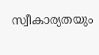സ്വീകാര്യതയും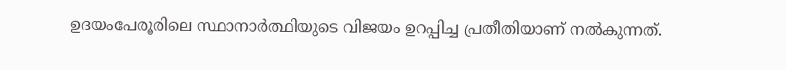ഉദയംപേരൂരിലെ സ്ഥാനാര്‍ത്ഥിയുടെ വിജയം ഉറപ്പിച്ച പ്രതീതിയാണ് നല്‍കുന്നത്.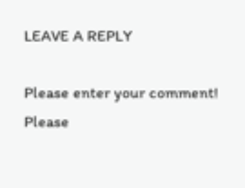LEAVE A REPLY

Please enter your comment!
Please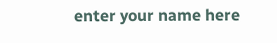enter your name here